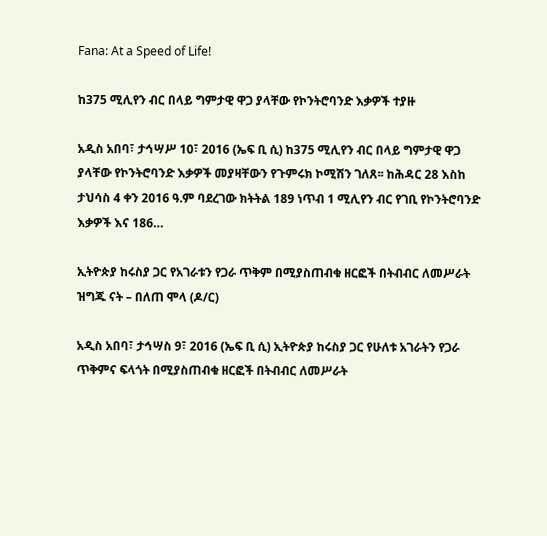Fana: At a Speed of Life!

ከ375 ሚሊየን ብር በላይ ግምታዊ ዋጋ ያላቸው የኮንትሮባንድ እቃዎች ተያዙ

አዲስ አበባ፣ ታኅሣሥ 10፣ 2016 (ኤፍ ቢ ሲ) ከ375 ሚሊየን ብር በላይ ግምታዊ ዋጋ ያላቸው የኮንትሮባንድ እቃዎች መያዛቸውን የጉምሩክ ኮሚሽን ገለጸ፡፡ ከሕዳር 28 እስከ ታህሳስ 4 ቀን 2016 ዓ.ም ባደረገው ክትትል 189 ነጥብ 1 ሚሊየን ብር የገቢ የኮንትሮባንድ እቃዎች እና 186…

ኢትዮጵያ ከሩስያ ጋር የአገራቱን የጋራ ጥቅም በሚያስጠብቁ ዘርፎች በትብብር ለመሥራት ዝግጁ ናት – በለጠ ሞላ (ዶ/ር)

አዲስ አበባ፣ ታኅሣስ 9፣ 2016 (ኤፍ ቢ ሲ) ኢትዮጵያ ከሩስያ ጋር የሁለቱ አገራትን የጋራ ጥቅምና ፍላጎት በሚያስጠብቁ ዘርፎች በትብብር ለመሥራት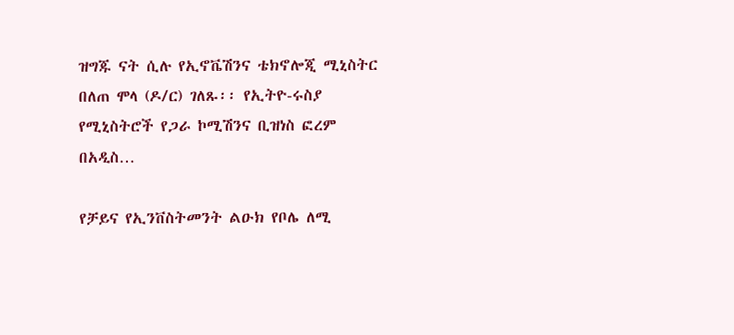ዝግጁ ናት ሲሉ የኢኖቬሽንና ቴክኖሎጂ ሚኒስትር በለጠ ሞላ (ዶ/ር) ገለጹ፡፡ የኢትዮ-ሩስያ የሚኒስትሮች የጋራ ኮሚሽንና ቢዝነስ ፎረም በአዲስ…

የቻይና የኢንቨስትመንት ልዑክ የቦሌ ለሚ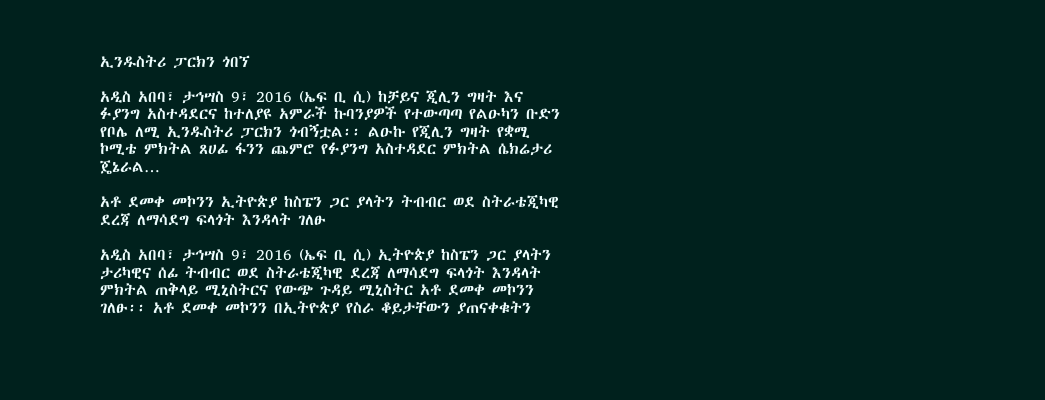ኢንዱስትሪ ፓርክን ጎበኘ

አዲስ አበባ፣ ታኅሣስ 9፣ 2016 (ኤፍ ቢ ሲ) ከቻይና ጂሊን ግዛት እና ፉያንግ አስተዳደርና ከተለያዩ አምራች ኩባንያዎች የተውጣጣ የልዑካን ቡድን የቦሌ ለሚ ኢንዱስትሪ ፓርክን ጎብኝቷል፡፡ ልዑኩ የጂሊን ግዛት የቋሚ ኮሚቴ ምክትል ጸሀፊ ፋንን ጨምሮ የፉያንግ አስተዳደር ምክትል ሴክሬታሪ ጄኔራል…

አቶ ደመቀ መኮንን ኢትዮጵያ ከስፔን ጋር ያላትን ትብብር ወደ ስትራቴጂካዊ ደረጃ ለማሳደግ ፍላጎት እንዳላት ገለፁ

አዲስ አበባ፣ ታኅሣስ 9፣ 2016 (ኤፍ ቢ ሲ) ኢትዮጵያ ከስፔን ጋር ያላትን ታሪካዊና ሰፊ ትብብር ወደ ስትራቴጂካዊ ደረጃ ለማሳደግ ፍላጎት እንዳላት ምክትል ጠቅላይ ሚኒስትርና የውጭ ጉዳይ ሚኒስትር አቶ ደመቀ መኮንን ገለፁ፡፡ አቶ ደመቀ መኮንን በኢትዮጵያ የስራ ቆይታቸውን ያጠናቀቁትን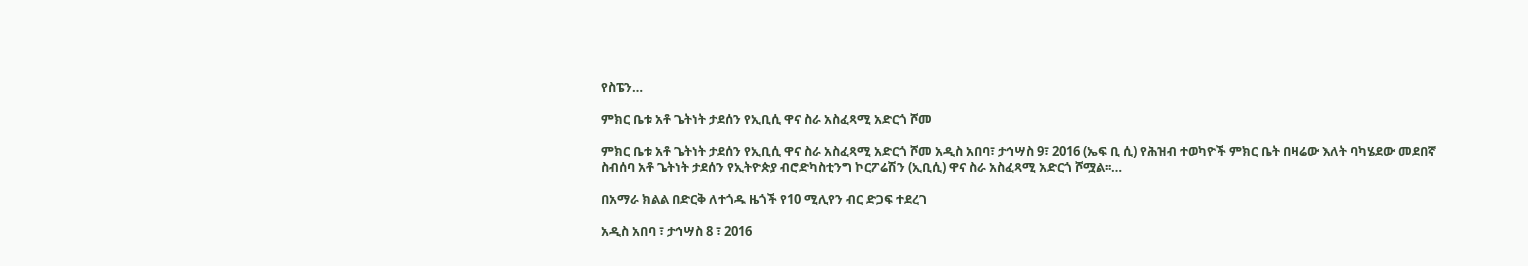የስፔን…

ምክር ቤቱ አቶ ጌትነት ታደሰን የኢቢሲ ዋና ስራ አስፈጻሚ አድርጎ ሾመ

ምክር ቤቱ አቶ ጌትነት ታደሰን የኢቢሲ ዋና ስራ አስፈጻሚ አድርጎ ሾመ አዲስ አበባ፣ ታኅሣስ 9፣ 2016 (ኤፍ ቢ ሲ) የሕዝብ ተወካዮች ምክር ቤት በዛሬው እለት ባካሄደው መደበኛ ስብሰባ አቶ ጌትነት ታደሰን የኢትዮጵያ ብሮድካስቲንግ ኮርፖሬሽን (ኢቢሲ) ዋና ስራ አስፈጻሚ አድርጎ ሾሟል፡፡…

በአማራ ክልል በድርቅ ለተጎዱ ዜጎች የ10 ሚሊየን ብር ድጋፍ ተደረገ

አዲስ አበባ ፣ ታኅሣስ 8 ፣ 2016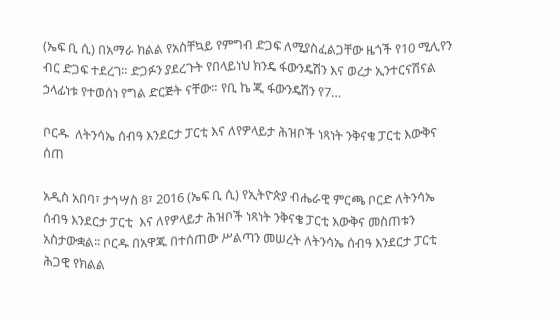(ኤፍ ቢ ሲ) በአማራ ክልል የአስቸኳይ የምግብ ድጋፍ ለሚያስፈልጋቸው ዜጎች የ10 ሚሊየን ብር ድጋፍ ተደረገ። ድጋፉን ያደረጉት የበላይነህ ክንዴ ፋውንዴሽን እና ወረታ ኢንተርናሽናል ኃላፊነቱ የተወሰነ የግል ድርጅት ናቸው። የቢ ኬ ጂ ፋውንዴሽን የ7…

ቦርዱ  ለትንሳኤ ሰብዓ እንደርታ ፓርቲ እና ለየዎላይታ ሕዝቦች ነጻነት ንቅናቄ ፓርቲ እውቅና ሰጠ

አዲስ አበባ፣ ታኅሣስ 8፣ 2016 (ኤፍ ቢ ሲ) የኢትዮጵያ ብሔራዊ ምርጫ ቦርድ ለትንሳኤ ሰብዓ እንደርታ ፓርቲ  እና ለየዎላይታ ሕዝቦች ነጻነት ንቅናቄ ፓርቲ እውቅና መስጠቱን አስታውቋል፡፡ ቦርዱ በአዋጁ በተሰጠው ሥልጣን መሠረት ለትንሳኤ ሰብዓ እንደርታ ፓርቲ ሕጋዊ የክልል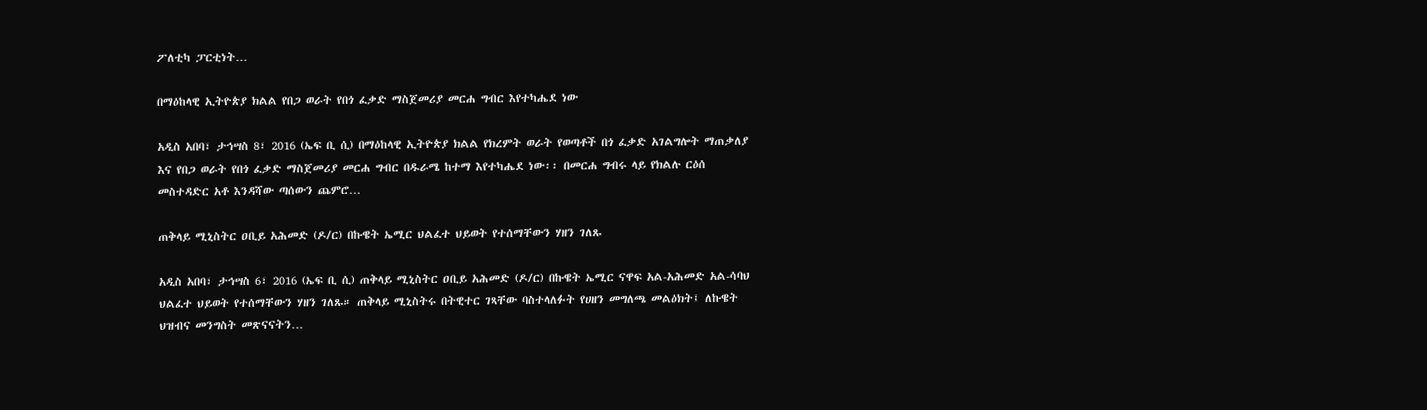ፖለቲካ ፓርቲነት…

በማዕከላዊ ኢትዮጵያ ክልል የበጋ ወራት የበጎ ፈቃድ ማስጀመሪያ መርሐ ግብር እየተካሔደ ነው

አዲስ አበባ፣ ታኅሣስ 8፣ 2016 (ኤፍ ቢ ሲ) በማዕከላዊ ኢትዮጵያ ክልል የክረምት ወራት የወጣቶች በጎ ፈቃድ አገልግሎት ማጠቃለያ እና የበጋ ወራት የበጎ ፈቃድ ማስጀመሪያ መርሐ ግብር በዱራሜ ከተማ እየተካሔደ ነው፡፡ በመርሐ ግብሩ ላይ የክልሉ ርዕሰ መስተዳድር አቶ እንዳሻው ጣሰውን ጨምሮ…

ጠቅላይ ሚኒስትር ዐቢይ አሕመድ (ዶ/ር) በኩዌት ኤሚር ህልፈተ ህይወት የተሰማቸውን ሃዘን ገለጹ

አዲስ አበባ፣ ታኅሣስ 6፣ 2016 (ኤፍ ቢ ሲ) ጠቅላይ ሚኒስትር ዐቢይ አሕመድ (ዶ/ር) በኩዌት ኤሚር ናዋፍ አል-አሕመድ አል-ሳባህ ህልፈተ ህይወት የተሰማቸውን ሃዘን ገለጹ። ጠቅላይ ሚኒስትሩ በትዊተር ገጻቸው ባስተላለፉት የሀዘን መግለጫ መልዕክት፤ ለኩዌት ህዝብና መንግስት መጽናናትን…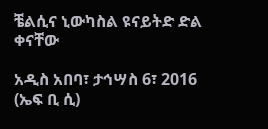ቼልሲና ኒውካስል ዩናይትድ ድል ቀናቸው

አዲስ አበባ፣ ታኅሣስ 6፣ 2016 (ኤፍ ቢ ሲ)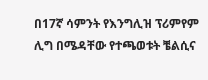በ17ኛ ሳምንት የእንግሊዝ ፕሪምየም ሊግ በሜዳቸው የተጫወቱት ቼልሲና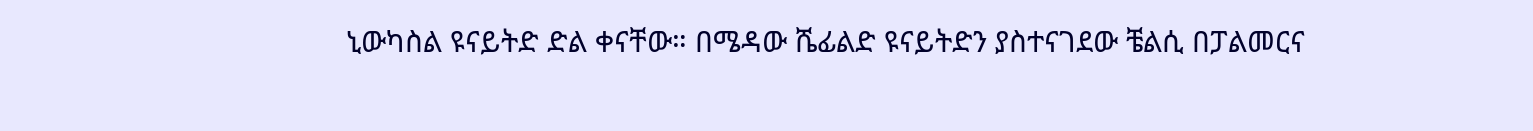ኒውካስል ዩናይትድ ድል ቀናቸው። በሜዳው ሼፊልድ ዩናይትድን ያስተናገደው ቼልሲ በፓልመርና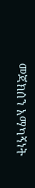መጃክሰን አማካኝነት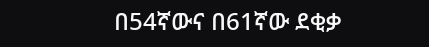በ54ኛውና በ61ኛው ደቂቃ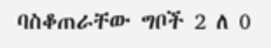ባስቆጠራቸው ግቦች 2 ለ 0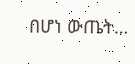በሆነ ውጤት…